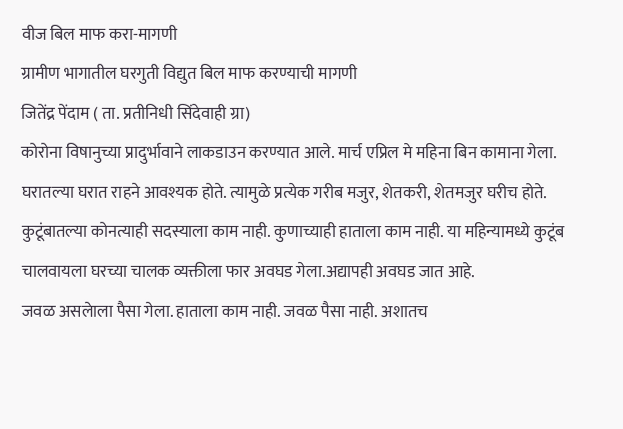वीज बिल माफ करा-मागणी
ग्रामीण भागातील घरगुती विद्युत बिल माफ करण्याची मागणी
जितेंद्र पेंदाम ( ता. प्रतीनिधी सिंदेवाही ग्रा)
कोरोना विषानुच्या प्रादुर्भावाने लाकडाउन करण्यात आले. मार्च एप्रिल मे महिना बिन कामाना गेला. घरातल्या घरात राहने आवश्यक होते. त्यामुळे प्रत्येक गरीब मजुर, शेतकरी, शेतमजुर घरीच होते.
कुटूंबातल्या कोनत्याही सदस्याला काम नाही. कुणाच्याही हाताला काम नाही. या महिन्यामध्ये कुटूंब चालवायला घरच्या चालक व्यक्तीला फार अवघड गेला.अद्यापही अवघड जात आहे.
जवळ असलेाला पैसा गेला. हाताला काम नाही. जवळ पैसा नाही. अशातच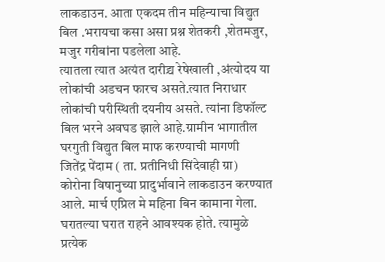लाकडाउन. आता एकदम तीन महिन्याचा विद्युत बिल .भरायचा कसा असा प्रश्न शेतकरी ,शेतमजुर, मजुर गरीबांना पडलेला आहे.
त्यातला त्यात अत्यंत दारीद्र्य रेषेखाली ,अंत्योदय या लोकांची अडचन फारच असते.त्यात निराधार लोकांची परीस्थिती दयनीय असते. त्यांना डिफॉल्ट बिल भरने अवघड झाले आहे.ग्रामीन भागातील घरगुती विद्युत बिल माफ करण्याची मागणी
जितेंद्र पेंदाम ( ता. प्रतीनिधी सिंदेवाही ग्रा)
कोरोना विषानुच्या प्रादुर्भावाने लाकडाउन करण्यात आले. मार्च एप्रिल मे महिना बिन कामाना गेला. घरातल्या घरात राहने आवश्यक होते. त्यामुळे प्रत्येक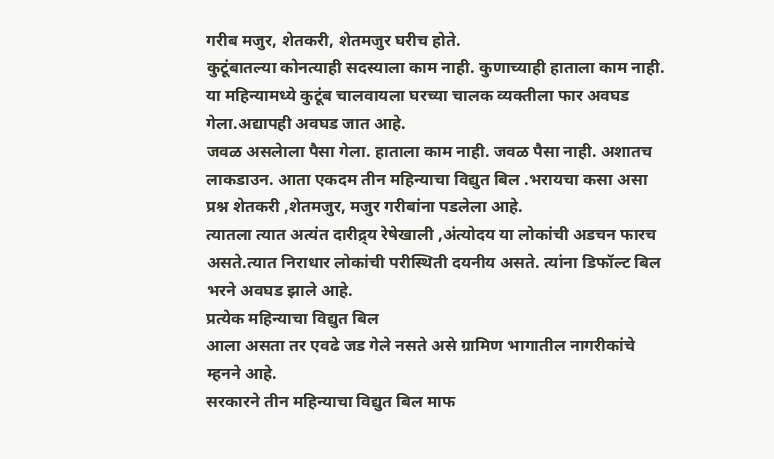गरीब मजुर, शेतकरी, शेतमजुर घरीच होते.
कुटूंबातल्या कोनत्याही सदस्याला काम नाही. कुणाच्याही हाताला काम नाही. या महिन्यामध्ये कुटूंब चालवायला घरच्या चालक व्यक्तीला फार अवघड गेला.अद्यापही अवघड जात आहे.
जवळ असलेाला पैसा गेला. हाताला काम नाही. जवळ पैसा नाही. अशातच लाकडाउन. आता एकदम तीन महिन्याचा विद्युत बिल .भरायचा कसा असा प्रश्न शेतकरी ,शेतमजुर, मजुर गरीबांना पडलेला आहे.
त्यातला त्यात अत्यंत दारीद्र्य रेषेखाली ,अंत्योदय या लोकांची अडचन फारच असते.त्यात निराधार लोकांची परीस्थिती दयनीय असते. त्यांना डिफॉल्ट बिल भरने अवघड झाले आहे.
प्रत्येक महिन्याचा विद्युत बिल
आला असता तर एवढे जड गेले नसते असे ग्रामिण भागातील नागरीकांचे म्हनने आहे.
सरकारने तीन महिन्याचा विद्युत बिल माफ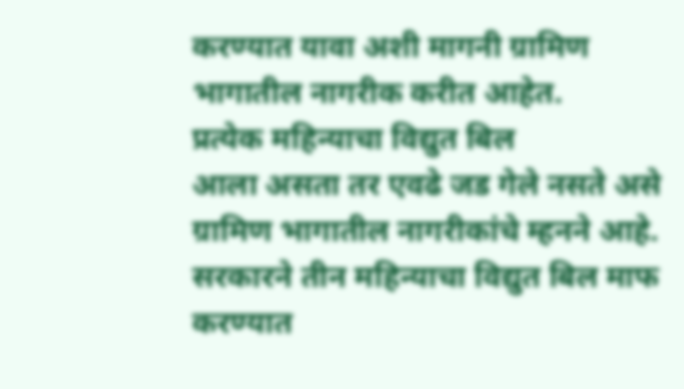करण्यात यावा अशी मागनी ग्रामिण भागातील नागरीक करीत आहेत.
प्रत्येक महिन्याचा विद्युत बिल
आला असता तर एवढे जड गेले नसते असे ग्रामिण भागातील नागरीकांचे म्हनने आहे.
सरकारने तीन महिन्याचा विद्युत बिल माफ करण्यात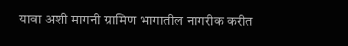यावा अशी मागनी ग्रामिण भागातील नागरीक करीत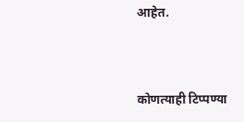आहेत.



कोणत्याही टिप्पण्या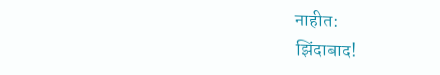नाहीत:
झिंदाबाद!